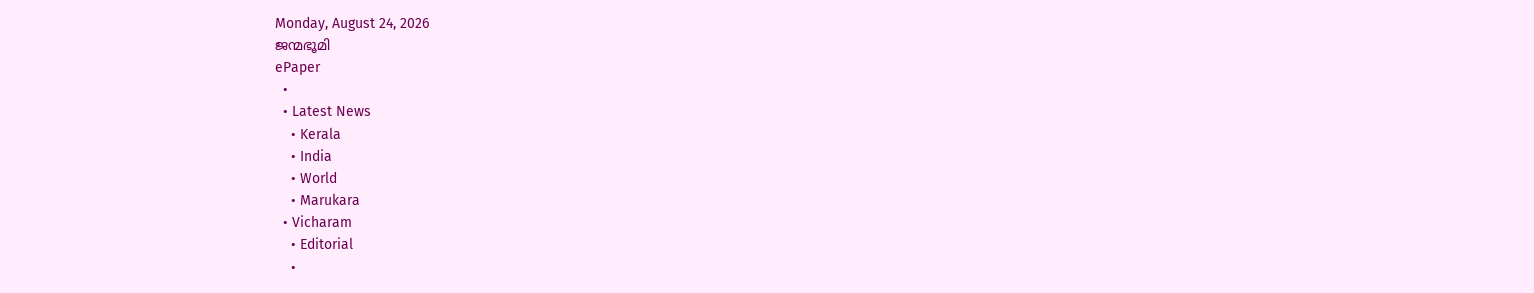Monday, August 24, 2026
ജന്മഭൂമി
ePaper
  •
  • Latest News
    • Kerala
    • India
    • World
    • Marukara
  • Vicharam
    • Editorial
    •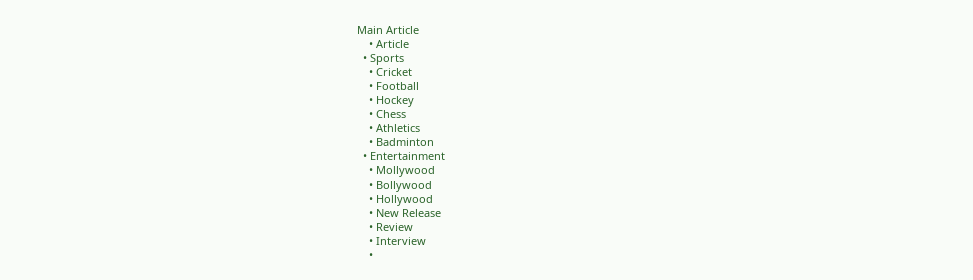Main Article
    • Article
  • Sports
    • Cricket
    • Football
    • Hockey
    • Chess
    • Athletics
    • Badminton
  • Entertainment
    • Mollywood
    • Bollywood
    • Hollywood
    • New Release
    • Review
    • Interview
    •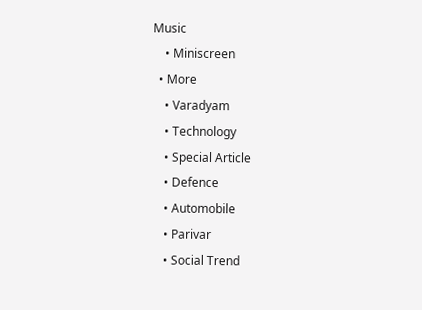Music
    • Miniscreen
  • More
    • Varadyam
    • Technology
    • Special Article
    • Defence
    • Automobile
    • Parivar
    • Social Trend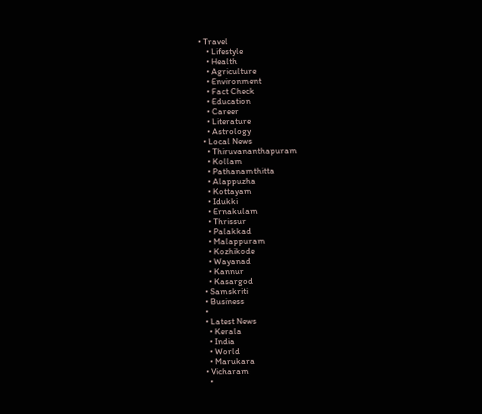• Travel
    • Lifestyle
    • Health
    • Agriculture
    • Environment
    • Fact Check
    • Education
    • Career
    • Literature
    • Astrology
  • Local News
    • Thiruvananthapuram
    • Kollam
    • Pathanamthitta
    • Alappuzha
    • Kottayam
    • Idukki
    • Ernakulam
    • Thrissur
    • Palakkad
    • Malappuram
    • Kozhikode
    • Wayanad
    • Kannur
    • Kasargod
  • Samskriti
  • Business
  •
  • Latest News
    • Kerala
    • India
    • World
    • Marukara
  • Vicharam
    •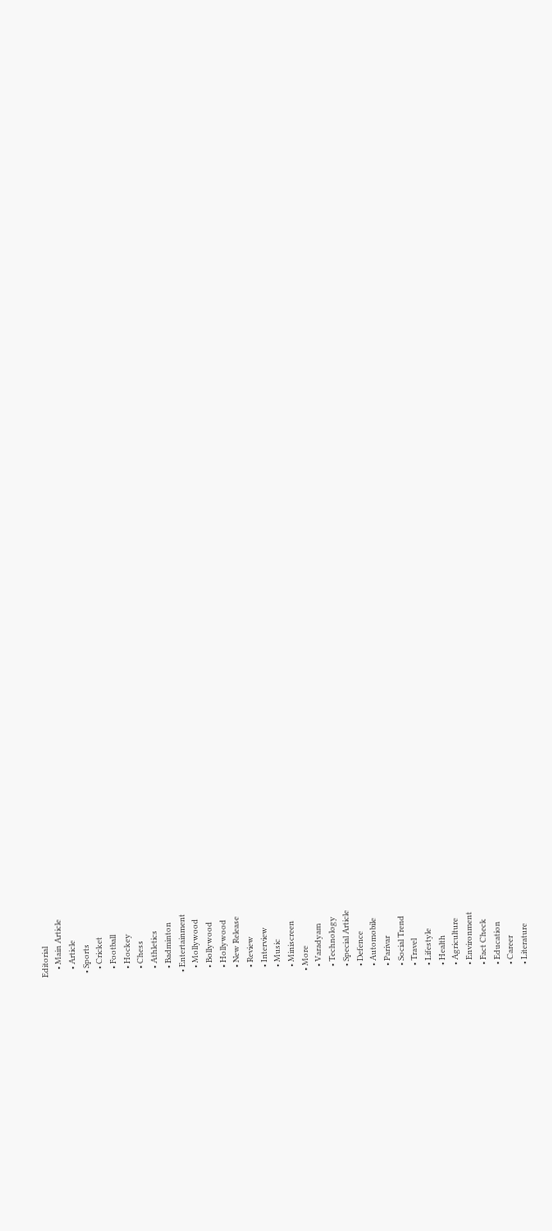Editorial
    • Main Article
    • Article
  • Sports
    • Cricket
    • Football
    • Hockey
    • Chess
    • Athletics
    • Badminton
  • Entertainment
    • Mollywood
    • Bollywood
    • Hollywood
    • New Release
    • Review
    • Interview
    • Music
    • Miniscreen
  • More
    • Varadyam
    • Technology
    • Special Article
    • Defence
    • Automobile
    • Parivar
    • Social Trend
    • Travel
    • Lifestyle
    • Health
    • Agriculture
    • Environment
    • Fact Check
    • Education
    • Career
    • Literature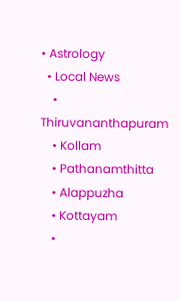• Astrology
  • Local News
    • Thiruvananthapuram
    • Kollam
    • Pathanamthitta
    • Alappuzha
    • Kottayam
    •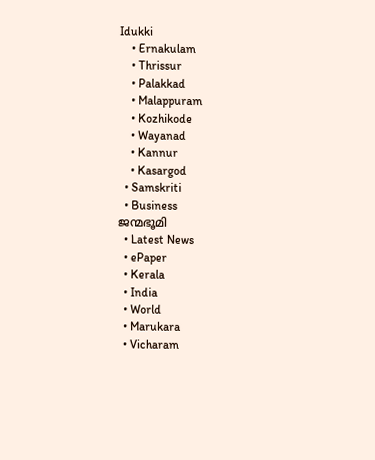Idukki
    • Ernakulam
    • Thrissur
    • Palakkad
    • Malappuram
    • Kozhikode
    • Wayanad
    • Kannur
    • Kasargod
  • Samskriti
  • Business
ജന്മഭൂമി
  • Latest News
  • ePaper
  • Kerala
  • India
  • World
  • Marukara
  • Vicharam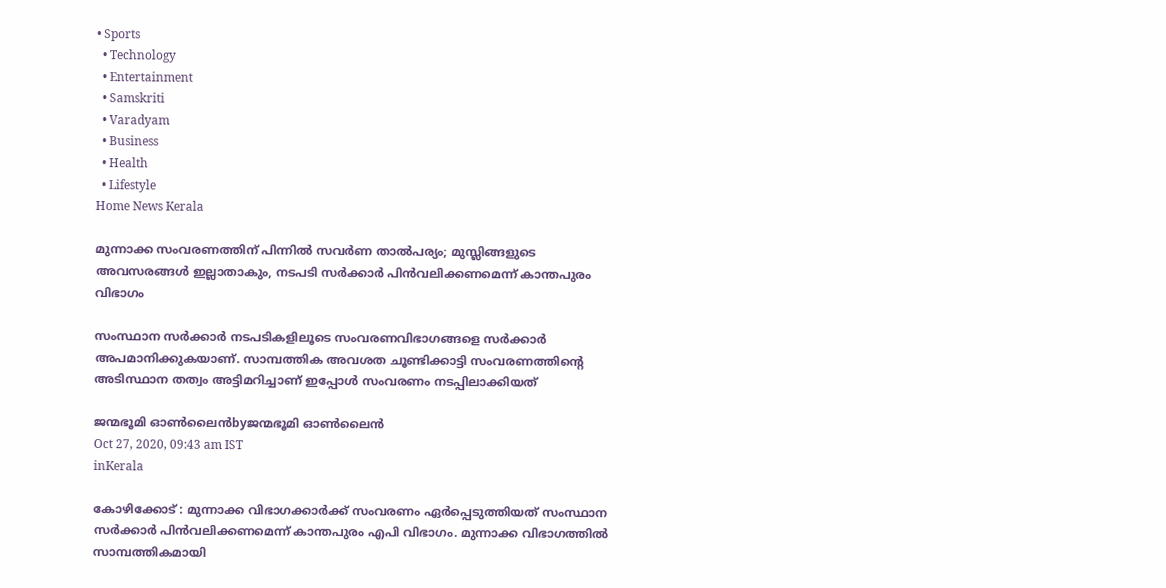• Sports
  • Technology
  • Entertainment
  • Samskriti
  • Varadyam
  • Business
  • Health
  • Lifestyle
Home News Kerala

മുന്നാക്ക സംവരണത്തിന് പിന്നില്‍ സവര്‍ണ താല്‍പര്യം; മുസ്ലിങ്ങളുടെ അവസരങ്ങള്‍ ഇല്ലാതാകും, നടപടി സര്‍ക്കാര്‍ പിന്‍വലിക്കണമെന്ന് കാന്തപുരം വിഭാഗം

സംസ്ഥാന സര്‍ക്കാര്‍ നടപടികളിലൂടെ സംവരണവിഭാഗങ്ങളെ സര്‍ക്കാര്‍ അപമാനിക്കുകയാണ്. സാമ്പത്തിക അവശത ചൂണ്ടിക്കാട്ടി സംവരണത്തിന്റെ അടിസ്ഥാന തത്വം അട്ടിമറിച്ചാണ് ഇപ്പോള്‍ സംവരണം നടപ്പിലാക്കിയത്

ജന്മഭൂമി ഓണ്‍ലൈന്‍byജന്മഭൂമി ഓണ്‍ലൈന്‍
Oct 27, 2020, 09:43 am IST
inKerala

കോഴിക്കോട് : മുന്നാക്ക വിഭാഗക്കാര്‍ക്ക് സംവരണം ഏര്‍പ്പെടുത്തിയത് സംസ്ഥാന സര്‍ക്കാര്‍ പിന്‍വലിക്കണമെന്ന് കാന്തപുരം എപി വിഭാഗം. മുന്നാക്ക വിഭാഗത്തില്‍ സാമ്പത്തികമായി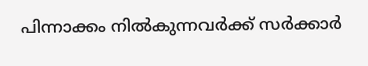പിന്നാക്കം നില്‍കുന്നവര്‍ക്ക് സര്‍ക്കാര്‍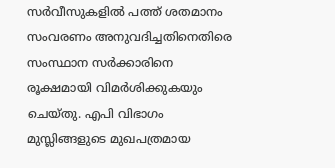സര്‍വീസുകളില്‍ പത്ത് ശതമാനം സംവരണം അനുവദിച്ചതിനെതിരെ സംസ്ഥാന സര്‍ക്കാരിനെ രൂക്ഷമായി വിമര്‍ശിക്കുകയും ചെയ്തു. എപി വിഭാഗം മുസ്ലിങ്ങളുടെ മുഖപത്രമായ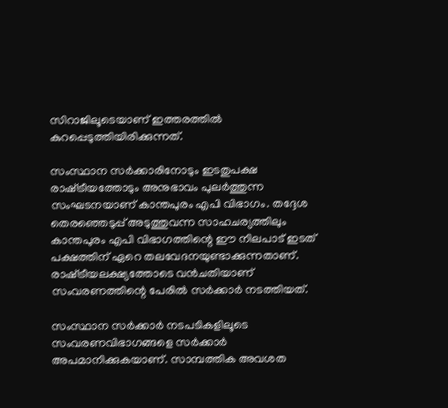സിറാജിലൂടെയാണ് ഇത്തരത്തില്‍ കുറപ്പെടുത്തിയിരിക്കുന്നത്.

സംസ്ഥാന സര്‍ക്കാരിനോടും ഇടതുപക്ഷ രാഷ്‌ട്രീയത്തോടും അനുഭാവം പുലര്‍ത്തുന്ന സംഘടനയാണ് കാന്തപുരം എപി വിഭാഗം. തദ്ദേശ തെരഞ്ഞെടുപ്പ് അടുത്തുവന്ന സാഹചര്യത്തിലും കാന്തപുരം എപി വിഭാഗത്തിന്റെ ഈ നിലപാട് ഇടത് പക്ഷത്തിന് ഏറെ തലവേദനയുണ്ടാക്കുന്നതാണ്. രാഷ്‌ട്രീയലക്ഷ്യത്തോടെ വന്‍ചതിയാണ് സംവരണത്തിന്റെ പേരില്‍ സര്‍ക്കാര്‍ നടത്തിയത്.

സംസ്ഥാന സര്‍ക്കാര്‍ നടപടികളിലൂടെ സംവരണവിഭാഗങ്ങളെ സര്‍ക്കാര്‍ അപമാനിക്കുകയാണ്. സാമ്പത്തിക അവശത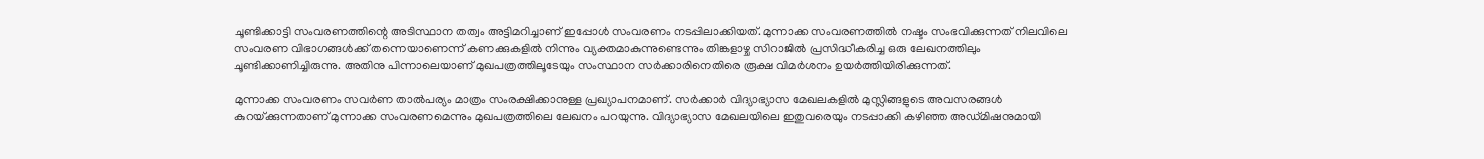ചൂണ്ടിക്കാട്ടി സംവരണത്തിന്റെ അടിസ്ഥാന തത്വം അട്ടിമറിച്ചാണ് ഇപ്പോള്‍ സംവരണം നടപ്പിലാക്കിയത്. മുന്നാക്ക സംവരണത്തില്‍ നഷ്ടം സംഭവിക്കുന്നത് നിലവിലെ സംവരണ വിഭാഗങ്ങള്‍ക്ക് തന്നെയാണെന്ന് കണക്കുകളില്‍ നിന്നും വ്യക്തമാകുന്നുണ്ടെന്നും തിങ്കളാഴ്ച സിറാജില്‍ പ്രസിദ്ധീകരിച്ച ഒരു ലേഖനത്തിലും ചൂണ്ടിക്കാണിച്ചിരുന്നു. അതിനു പിന്നാലെയാണ് മുഖപത്രത്തിലൂടേയും സംസ്ഥാന സര്‍ക്കാരിനെതിരെ രൂക്ഷ വിമര്‍ശനം ഉയര്‍ത്തിയിരിക്കുന്നത്.

മുന്നാക്ക സംവരണം സവര്‍ണ താല്‍പര്യം മാത്രം സംരക്ഷിക്കാനുള്ള പ്രഖ്യാപനമാണ്. സര്‍ക്കാര്‍ വിദ്യാഭ്യാസ മേഖലകളില്‍ മുസ്ലിങ്ങളുടെ അവസരങ്ങള്‍ കുറയ്‌ക്കുന്നതാണ് മുന്നാക്ക സംവരണമെന്നും മുഖപത്രത്തിലെ ലേഖനം പറയുന്നു. വിദ്യാഭ്യാസ മേഖലയിലെ ഇതുവരെയും നടപ്പാക്കി കഴിഞ്ഞ അഡ്മിഷനുമായി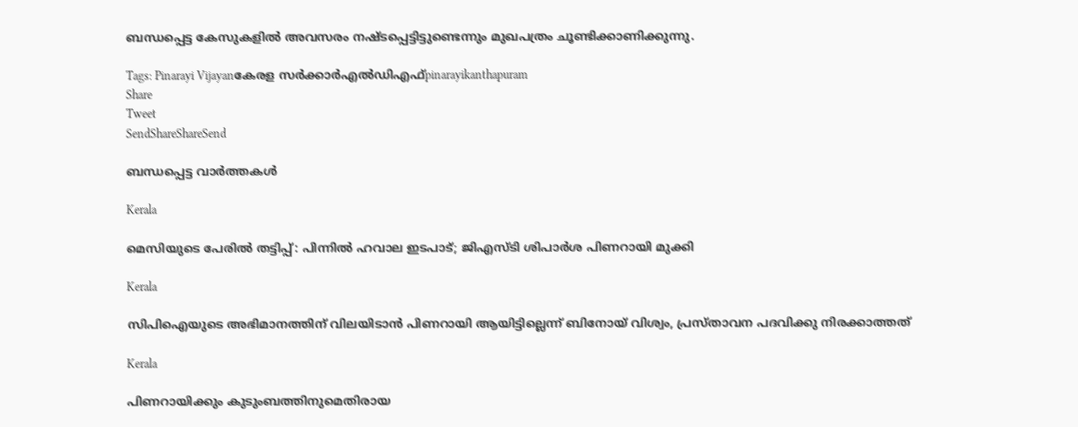ബന്ധപ്പെട്ട കേസുകളില്‍ അവസരം നഷ്ടപ്പെട്ടിട്ടുണ്ടെന്നും മുഖപത്രം ചൂണ്ടിക്കാണിക്കുന്നു.

Tags: Pinarayi Vijayanകേരള സര്‍ക്കാര്‍എല്‍ഡിഎഫ്‌pinarayikanthapuram
Share
Tweet
SendShareShareSend

ബന്ധപ്പെട്ട വാര്‍ത്തകള്‍

Kerala

മെസിയുടെ പേരില്‍ തട്ടിപ്പ്: പിന്നില്‍ ഹവാല ഇടപാട്; ജിഎസ്ടി ശിപാര്‍ശ പിണറായി മുക്കി

Kerala

സിപിഐയുടെ അഭിമാനത്തിന് വിലയിടാന്‍ പിണറായി ആയിട്ടില്ലെന്ന് ബിനോയ് വിശ്വം, പ്രസ്താവന പദവിക്കു നിരക്കാത്തത്

Kerala

പിണറായിക്കും കുടുംബത്തിനുമെതിരായ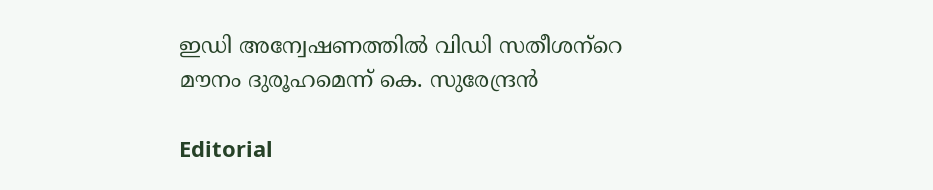ഇഡി അന്വേഷണത്തില്‍ വിഡി സതീശന്‌റെ മൗനം ദുരൂഹമെന്ന് കെ. സുരേന്ദ്രന്‍

Editorial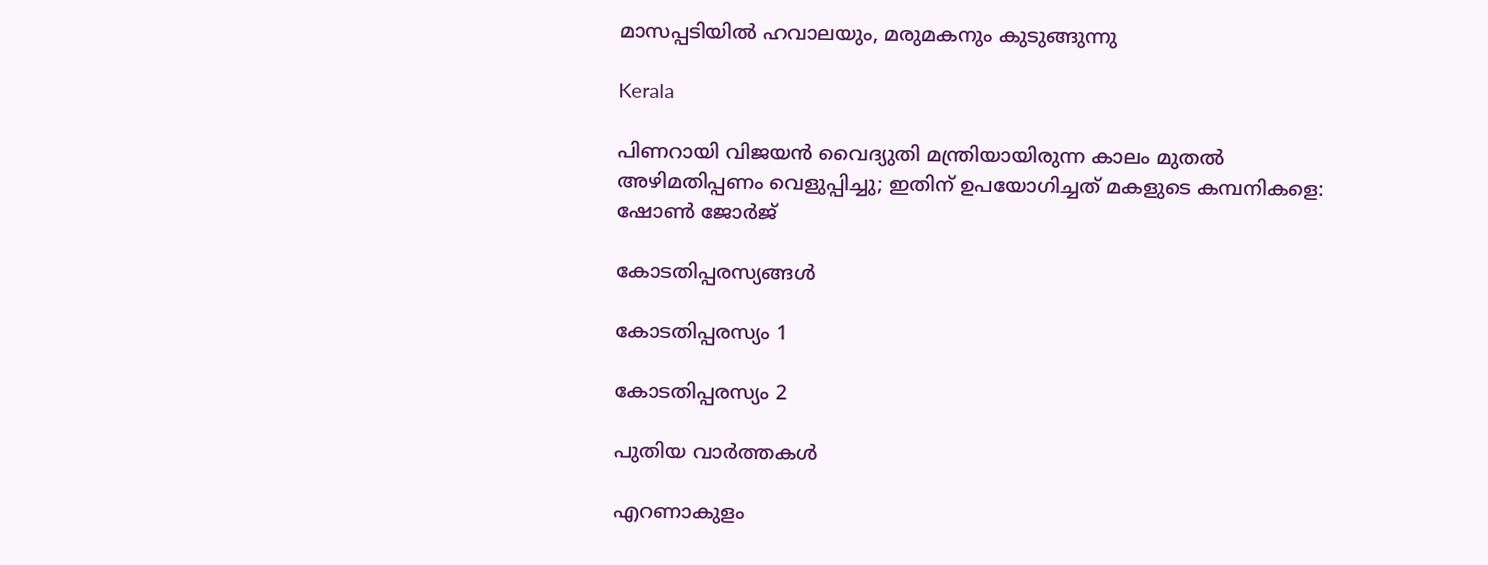മാസപ്പടിയില്‍ ഹവാലയും, മരുമകനും കുടുങ്ങുന്നു

Kerala

പിണറായി വിജയൻ വൈദ്യുതി മന്ത്രിയായിരുന്ന കാലം മുതൽ അഴിമതിപ്പണം വെളുപ്പിച്ചു; ഇതിന് ഉപയോഗിച്ചത് മകളുടെ കമ്പനികളെ: ഷോൺ ജോർജ്

കോടതിപ്പരസ്യങ്ങള്‍

കോടതിപ്പരസ്യം 1

കോടതിപ്പരസ്യം 2

പുതിയ വാര്‍ത്തകള്‍

എറണാകുളം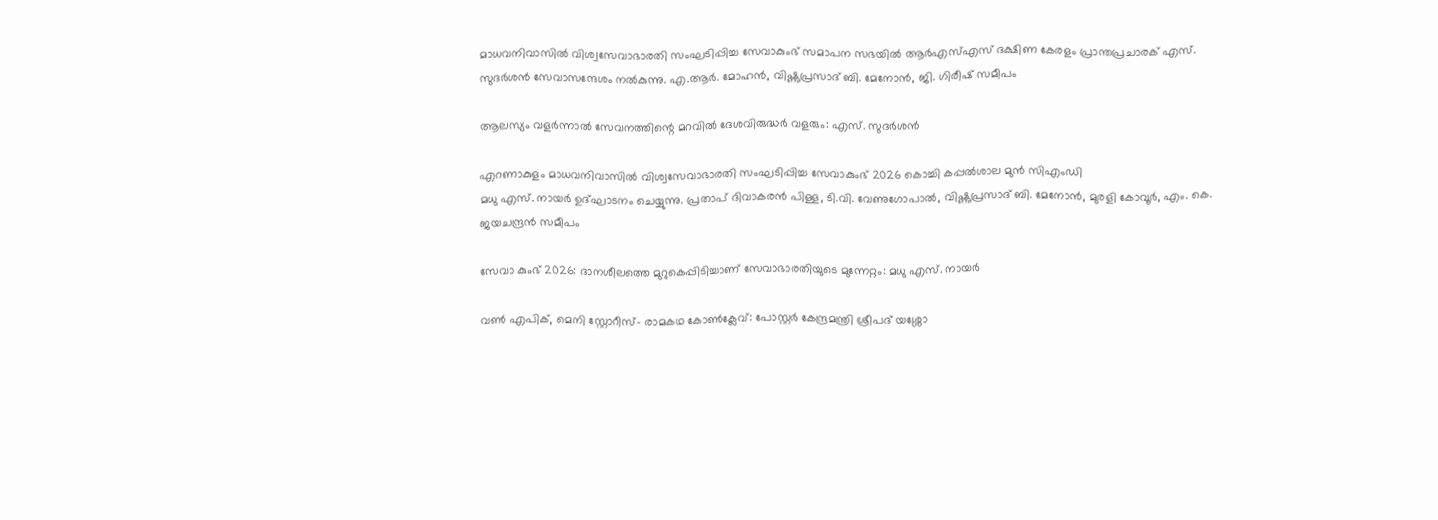മാധവനിവാസില്‍ വിശ്വസേവാഭാരതി സംഘടിപ്പിച്ച സേവാകുംഭ് സമാപന സഭയില്‍ ആര്‍എസ്എസ് ദക്ഷിണ കേരളം പ്രാന്തപ്രചാരക് എസ്. സുദര്‍ശന്‍ സേവാസന്ദേശം നല്‍കുന്നു. എ.ആര്‍. മോഹന്‍, വിഷ്ണുപ്രസാദ് ബി. മേനോന്‍, ജി. ഗിരീഷ് സമീപം

ആലസ്യം വളര്‍ന്നാല്‍ സേവനത്തിന്റെ മറവില്‍ ദേശവിരുദ്ധര്‍ വളരും: എസ്. സുദര്‍ശന്‍

എറണാകുളം മാധവനിവാസില്‍ വിശ്വസേവാഭാരതി സംഘടിപ്പിച്ച സേവാകുംഭ് 2026 കൊച്ചി കപ്പല്‍ശാല മുന്‍ സിഎംഡി
മധു എസ്. നായര്‍ ഉദ്ഘാടനം ചെയ്യുന്നു. പ്രതാപ് ദിവാകരന്‍ പിള്ള, ടി.വി. വേണുഗോപാല്‍, വിഷ്ണുപ്രസാദ് ബി. മേനോന്‍, മുരളി കോവൂര്‍, എം. കെ. ജയചന്ദ്രന്‍ സമീപം

സേവാ കുംഭ് 2026: ദാനശീലത്തെ മുറുകെപ്പിടിച്ചാണ് സേവാഭാരതിയുടെ മുന്നേറ്റം: മധു എസ്. നായര്‍

വണ്‍ എപിക്, മെനി സ്റ്റോറീസ്- രാമകഥ കോണ്‍ക്ലേവ്: പോസ്റ്റര്‍ കേന്ദ്രമന്ത്രി ശ്രീപദ് യശ്ശോ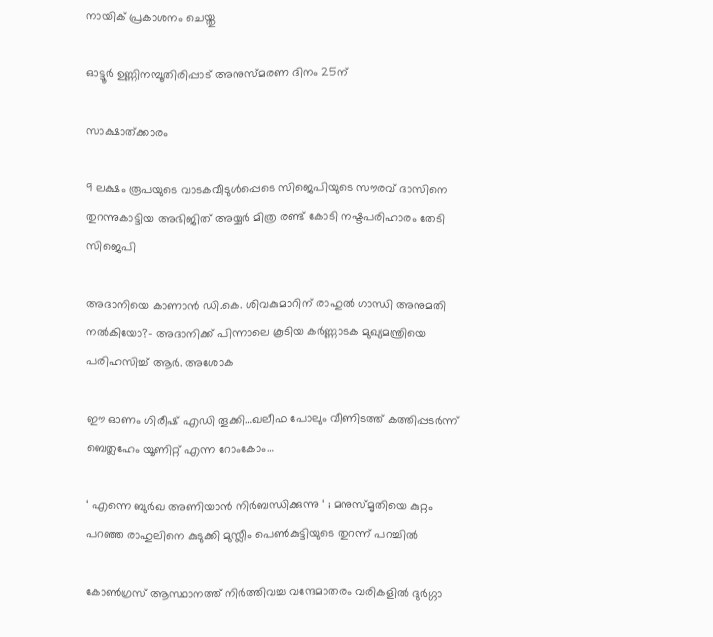നായിക് പ്രകാശനം ചെയ്തു

ഓട്ടൂര്‍ ഉണ്ണിനമ്പൂതിരിപ്പാട് അനുസ്മരണ ദിനം 25ന്

സാക്ഷാത്ക്കാരം

9 ലക്ഷം രൂപയുടെ വാടകവീടുള്‍പ്പെടെ സിജെപിയുടെ സൗരവ് ദാസിനെ തുറന്നുകാട്ടിയ അഭിജിത് അയ്യര്‍ മിത്ര രണ്ട് കോടി നഷ്ടപരിഹാരം തേടി സിജെപി

അദാനിയെ കാണാന്‍ ഡി.കെ. ശിവകുമാറിന് രാഹുല്‍ ഗാന്ധി അനുമതി നല്‍കിയോ?- അദാനിക്ക് പിന്നാലെ കൂടിയ കര്‍ണ്ണാടക മുഖ്യമന്ത്രിയെ പരിഹസിച്ച് ആര്‍. അശോക

ഈ ഓണം ഗിരീഷ് എഡി തൂക്കി…ഖലീഫ പോലും വീണിടത്ത് കത്തിപ്പടര്‍ന്ന് ബെത്ലഹേം യൂണിറ്റ് എന്ന റോംകോം…

‘ എന്നെ ബുർഖ അണിയാൻ നിർബന്ധിക്കുന്നു ‘ ; മനുസ്മൃതിയെ കുറ്റം പറഞ്ഞ രാഹുലിനെ കുടുക്കി മുസ്ലീം പെൺകുട്ടിയുടെ തുറന്ന് പറച്ചിൽ

കോൺഗ്രസ് ആസ്ഥാനത്ത് നിർത്തിവച്ച വന്ദേമാതരം വരികളിൽ ദുർഗ്ഗാ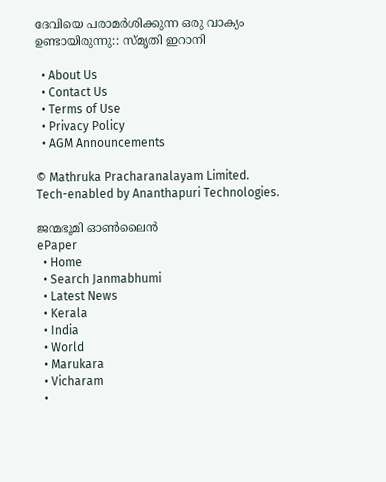ദേവിയെ പരാമർശിക്കുന്ന ഒരു വാക്യം ഉണ്ടായിരുന്നു:: സ്മൃതി ഇറാനി

  • About Us
  • Contact Us
  • Terms of Use
  • Privacy Policy
  • AGM Announcements

© Mathruka Pracharanalayam Limited.
Tech-enabled by Ananthapuri Technologies.

ജന്മഭൂമി ഓണ്‍ലൈന്‍
ePaper
  • Home
  • Search Janmabhumi
  • Latest News
  • Kerala
  • India
  • World
  • Marukara
  • Vicharam
  •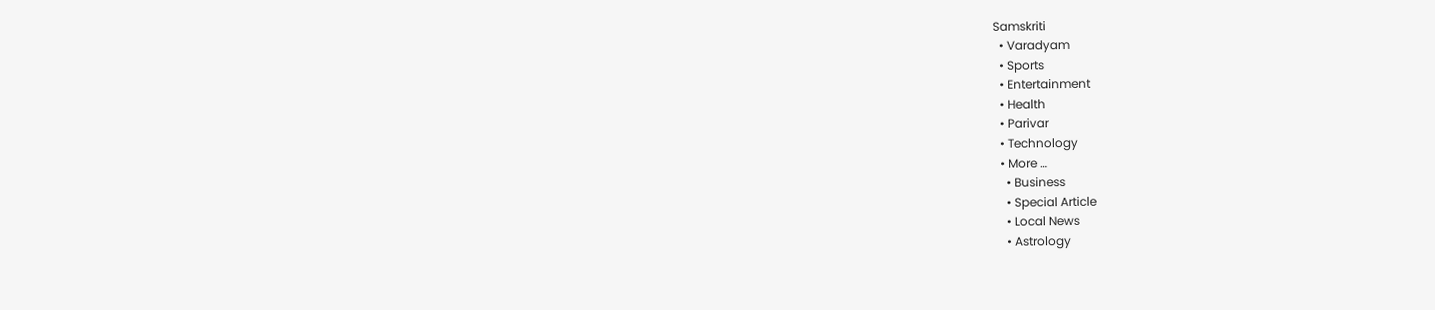Samskriti
  • Varadyam
  • Sports
  • Entertainment
  • Health
  • Parivar
  • Technology
  • More …
    • Business
    • Special Article
    • Local News
    • Astrology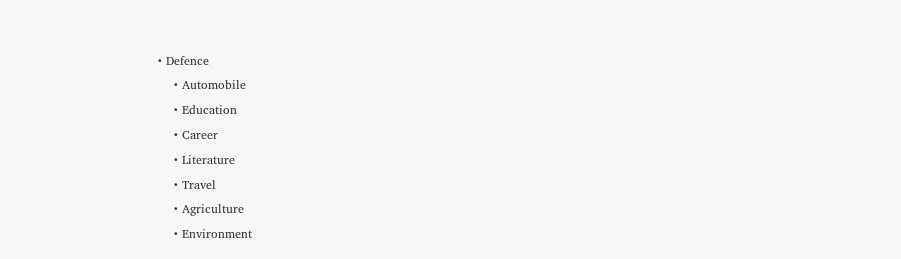• Defence
    • Automobile
    • Education
    • Career
    • Literature
    • Travel
    • Agriculture
    • Environment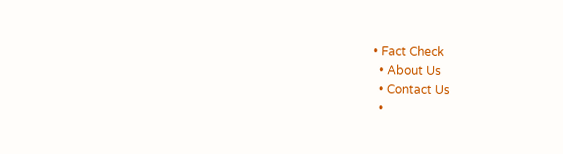• Fact Check
  • About Us
  • Contact Us
  •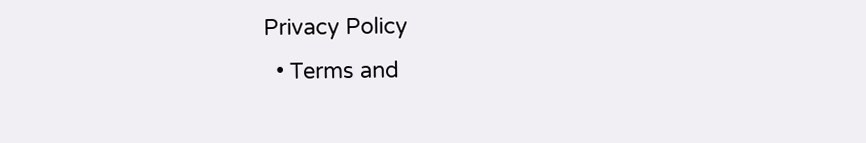Privacy Policy
  • Terms and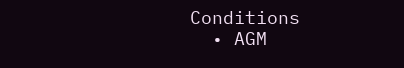Conditions
  • AGM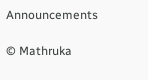Announcements

© Mathruka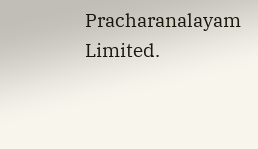Pracharanalayam Limited.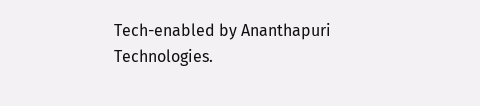Tech-enabled by Ananthapuri Technologies.